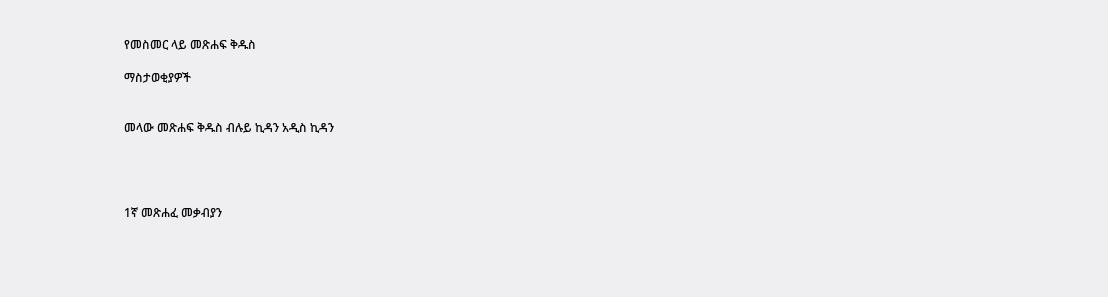የመስመር ላይ መጽሐፍ ቅዱስ

ማስታወቂያዎች


መላው መጽሐፍ ቅዱስ ብሉይ ኪዳን አዲስ ኪዳን




1ኛ መጽሐፈ መቃብያን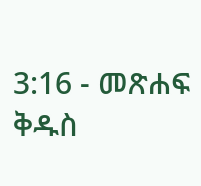3:16 - መጽሐፍ ቅዱስ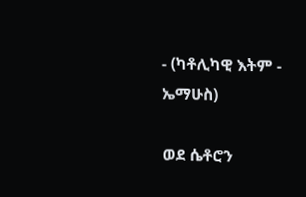- (ካቶሊካዊ እትም - ኤማሁስ)

ወደ ሴቶሮን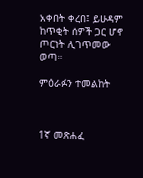አቀበት ቀረበ፤ ይሁዳም ከጥቂት ሰዎች ጋር ሆኖ ጦርነት ሊገጥመው ወጣ።

ምዕራፉን ተመልከት



1ኛ መጽሐፈ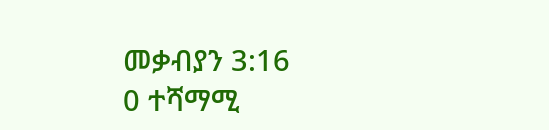መቃብያን 3:16
0 ተሻማሚ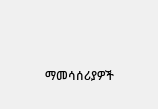ማመሳሰሪያዎች